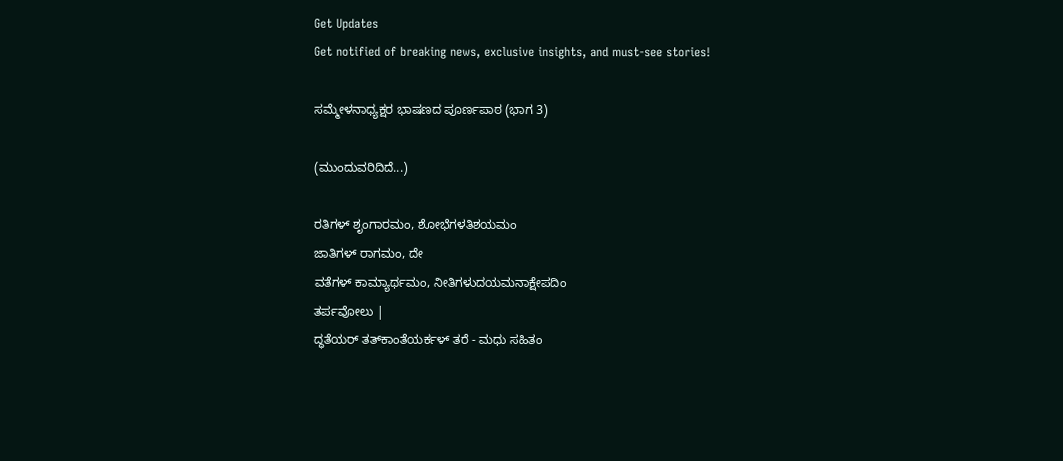Get Updates
Get notified of breaking news, exclusive insights, and must-see stories!

ಸಮ್ಮೇಳನಾಧ್ಯಕ್ಷರ ಭಾಷಣದ ಪೂರ್ಣಪಾಠ (ಭಾಗ 3)

(ಮುಂದುವರಿದಿದೆ...)

ರತಿಗಳ್ ಶೃಂಗಾರಮಂ, ಶೋಭೆಗಳತಿಶಯಮಂ
ಜಾತಿಗಳ್ ರಾಗಮಂ, ದೇ
ವತೆಗಳ್ ಕಾಮ್ಯಾರ್ಥಮಂ, ನೀತಿಗಳುದಯಮನಾಕ್ಷೇಪದಿಂ
ತರ್ಪವೋಲು |
ದ್ಧತೆಯರ್ ತತ್‌ಕಾಂತೆಯರ್ಕಳ್ ತರೆ - ಮಧು ಸಹಿತಂ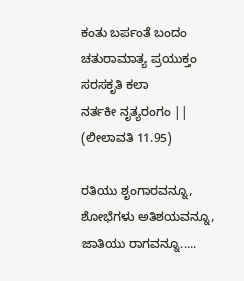ಕಂತು ಬರ್ಪಂತೆ ಬಂದಂ
ಚತುರಾಮಾತ್ಯ ಪ್ರಯುಕ್ತಂ ಸರಸಕೃತಿ ಕಲಾ
ನರ್ತಕೀ ನೃತ್ಯರಂಗಂ ||
(ಲೀಲಾವತಿ 11.95)

ರತಿಯು ಶೃಂಗಾರವನ್ನೂ, ಶೋಭೆಗಳು ಅತಿಶಯವನ್ನೂ, ಜಾತಿಯು ರಾಗವನ್ನೂ.....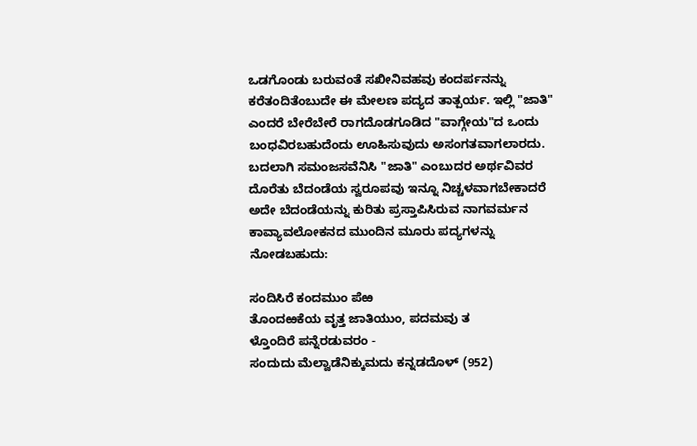ಒಡಗೊಂಡು ಬರುವಂತೆ ಸಖೀನಿವಹವು ಕಂದರ್ಪನನ್ನು ಕರೆತಂದಿತೆಂಬುದೇ ಈ ಮೇಲಣ ಪದ್ಯದ ತಾತ್ಪರ್ಯ. ಇಲ್ಲಿ "ಜಾತಿ" ಎಂದರೆ ಬೇರೆಬೇರೆ ರಾಗದೊಡಗೂಡಿದ "ವಾಗ್ಗೇಯ"ದ ಒಂದು ಬಂಧವಿರಬಹುದೆಂದು ಊಹಿಸುವುದು ಅಸಂಗತವಾಗಲಾರದು. ಬದಲಾಗಿ ಸಮಂಜಸವೆನಿಸಿ "ಜಾತಿ" ಎಂಬುದರ ಅರ್ಥವಿವರ ದೊರೆತು ಬೆದಂಡೆಯ ಸ್ವರೂಪವು ಇನ್ನೂ ನಿಚ್ಚಳವಾಗಬೇಕಾದರೆ ಅದೇ ಬೆದಂಡೆಯನ್ನು ಕುರಿತು ಪ್ರಸ್ತಾಪಿಸಿರುವ ನಾಗವರ್ಮನ ಕಾವ್ಯಾವಲೋಕನದ ಮುಂದಿನ ಮೂರು ಪದ್ಯಗಳನ್ನು ನೋಡಬಹುದು:

ಸಂದಿಸಿರೆ ಕಂದಮುಂ ಪೆಱ
ತೊಂದಱಕೆಯ ವೃತ್ತ ಜಾತಿಯುಂ, ಪದಮವು ತ
ಳ್ತೊಂದಿರೆ ಪನ್ನೆರಡುವರಂ -
ಸಂದುದು ಮೆಲ್ವಾಡೆನಿಕ್ಕುಮದು ಕನ್ನಡದೊಳ್ (952)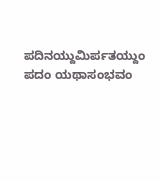ಪದಿನಯ್ದುಮಿರ್ಪತಯ್ದುಂ
ಪದಂ ಯಥಾಸಂಭವಂ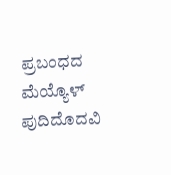ಪ್ರಬಂಧದ ಮೆಯ್ಯೊಳ್
ಪುದಿದೊದವಿ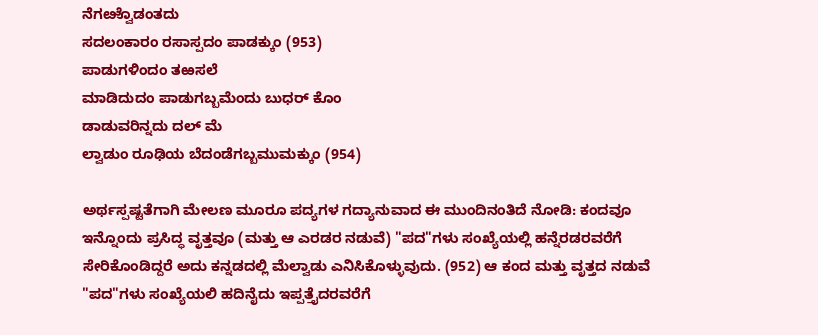ನೆಗೞ್ವೊಡಂತದು
ಸದಲಂಕಾರಂ ರಸಾಸ್ಪದಂ ಪಾಡಕ್ಕುಂ (953)
ಪಾಡುಗಳಿಂದಂ ತಱಸಲೆ
ಮಾಡಿದುದಂ ಪಾಡುಗಬ್ಬಮೆಂದು ಬುಧರ್ ಕೊಂ
ಡಾಡುವರಿನ್ನದು ದಲ್ ಮೆ
ಲ್ವಾಡುಂ ರೂಢಿಯ ಬೆದಂಡೆಗಬ್ಬಮುಮಕ್ಕುಂ (954)

ಅರ್ಥಸ್ಪಷ್ಟತೆಗಾಗಿ ಮೇಲಣ ಮೂರೂ ಪದ್ಯಗಳ ಗದ್ಯಾನುವಾದ ಈ ಮುಂದಿನಂತಿದೆ ನೋಡಿ: ಕಂದವೂ ಇನ್ನೊಂದು ಪ್ರಸಿದ್ಧ ವೃತ್ತವೂ (ಮತ್ತು ಆ ಎರಡರ ನಡುವೆ) "ಪದ"ಗಳು ಸಂಖ್ಯೆಯಲ್ಲಿ ಹನ್ನೆರಡರವರೆಗೆ ಸೇರಿಕೊಂಡಿದ್ದರೆ ಅದು ಕನ್ನಡದಲ್ಲಿ ಮೆಲ್ವಾಡು ಎನಿಸಿಕೊಳ್ಳುವುದು. (952) ಆ ಕಂದ ಮತ್ತು ವೃತ್ತದ ನಡುವೆ "ಪದ"ಗಳು ಸಂಖ್ಯೆಯಲಿ ಹದಿನೈದು ಇಪ್ಪತ್ತೈದರವರೆಗೆ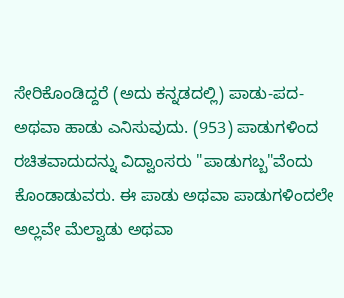ಸೇರಿಕೊಂಡಿದ್ದರೆ (ಅದು ಕನ್ನಡದಲ್ಲಿ) ಪಾಡು-ಪದ- ಅಥವಾ ಹಾಡು ಎನಿಸುವುದು. (953) ಪಾಡುಗಳಿಂದ ರಚಿತವಾದುದನ್ನು ವಿದ್ವಾಂಸರು "ಪಾಡುಗಬ್ಬ"ವೆಂದು ಕೊಂಡಾಡುವರು. ಈ ಪಾಡು ಅಥವಾ ಪಾಡುಗಳಿಂದಲೇ ಅಲ್ಲವೇ ಮೆಲ್ವಾಡು ಅಥವಾ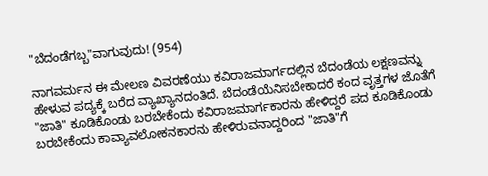"ಬೆದಂಡೆಗಬ್ಬ"ವಾಗುವುದು! (954)

ನಾಗವರ್ಮನ ಈ ಮೇಲಣ ವಿವರಣೆಯು ಕವಿರಾಜಮಾರ್ಗದಲ್ಲಿನ ಬೆದಂಡೆಯ ಲಕ್ಷಣವನ್ನು ಹೇಳುವ ಪದ್ಯಕ್ಕೆ ಬರೆದ ವ್ಯಾಖ್ಯಾನದಂತಿದೆ. ಬೆದಂಡೆಯೆನಿಸಬೇಕಾದರೆ ಕಂದ ವೃತ್ತಗಳ ಜೊತೆಗೆ "ಜಾತಿ" ಕೂಡಿಕೊಂಡು ಬರಬೇಕೆಂದು ಕವಿರಾಜಮಾರ್ಗಕಾರನು ಹೇಳಿದ್ದರೆ ಪದ ಕೂಡಿಕೊಂಡು ಬರಬೇಕೆಂದು ಕಾವ್ಯಾವಲೋಕನಕಾರನು ಹೇಳಿರುವನಾದ್ದರಿಂದ "ಜಾತಿ"ಗೆ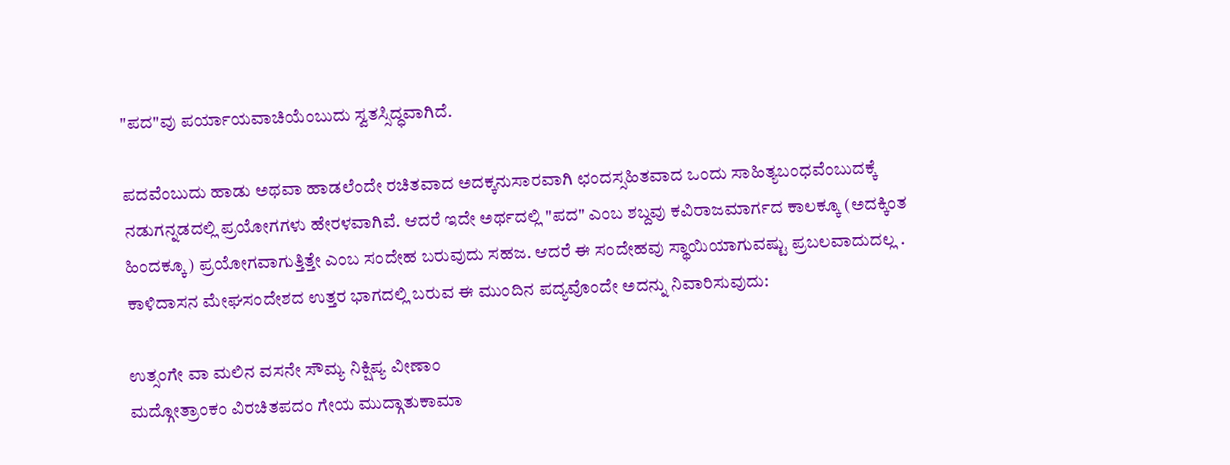"ಪದ"ವು ಪರ್ಯಾಯವಾಚಿಯೆಂಬುದು ಸ್ವತಸ್ಸಿದ್ಧವಾಗಿದೆ.

ಪದವೆಂಬುದು ಹಾಡು ಅಥವಾ ಹಾಡಲೆಂದೇ ರಚಿತವಾದ ಅದಕ್ಕನುಸಾರವಾಗಿ ಛಂದಸ್ಸಹಿತವಾದ ಒಂದು ಸಾಹಿತ್ಯಬಂಧವೆಂಬುದಕ್ಕೆ ನಡುಗನ್ನಡದಲ್ಲಿ ಪ್ರಯೋಗಗಳು ಹೇರಳವಾಗಿವೆ. ಆದರೆ ಇದೇ ಅರ್ಥದಲ್ಲಿ "ಪದ" ಎಂಬ ಶಬ್ದವು ಕವಿರಾಜಮಾರ್ಗದ ಕಾಲಕ್ಕೂ (ಅದಕ್ಕಿಂತ ಹಿಂದಕ್ಕೂ) ಪ್ರಯೋಗವಾಗುತ್ತಿತ್ತೇ ಎಂಬ ಸಂದೇಹ ಬರುವುದು ಸಹಜ. ಆದರೆ ಈ ಸಂದೇಹವು ಸ್ಥಾಯಿಯಾಗುವಷ್ಟು ಪ್ರಬಲವಾದುದಲ್ಲ . ಕಾಳಿದಾಸನ ಮೇಘಸಂದೇಶದ ಉತ್ತರ ಭಾಗದಲ್ಲಿ ಬರುವ ಈ ಮುಂದಿನ ಪದ್ಯವೊಂದೇ ಅದನ್ನು ನಿವಾರಿಸುವುದು:

ಉತ್ಸಂಗೇ ವಾ ಮಲಿನ ವಸನೇ ಸೌಮ್ಯ ನಿಕ್ಷಿಪ್ಯ ವೀಣಾಂ
ಮದ್ಗೋತ್ರಾಂಕಂ ವಿರಚಿತಪದಂ ಗೇಯ ಮುದ್ಗಾತುಕಾಮಾ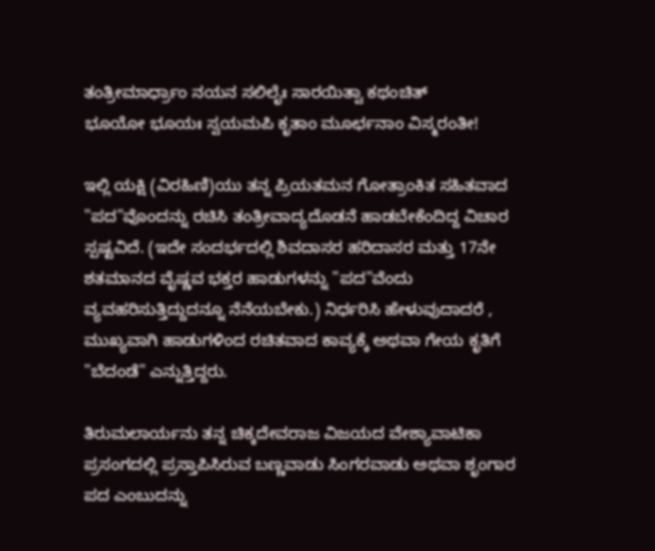ತಂತ್ರೀಮಾರ್ಧ್ರಾಂ ನಯನ ಸಲಿಲೈಃ ಸಾರಯಿತ್ವಾ ಕಥಂಚಿತ್
ಭೂಯೋ ಭೂಯಃ ಸ್ವಯಮಪಿ ಕೃತಾಂ ಮೂರ್ಛನಾಂ ವಿಸ್ಮರಂತೀ!

ಇಲ್ಲಿ ಯಕ್ಷಿ (ವಿರಹಿಣಿ)ಯು ತನ್ನ ಪ್ರಿಯತಮನ ಗೋತ್ರಾಂಕಿತ ಸಹಿತವಾದ "ಪದ"ವೊಂದನ್ನು ರಚಿಸಿ ತಂತ್ರೀವಾದ್ಯದೊಡನೆ ಹಾಡಬೇಕೆಂದಿದ್ದ ವಿಚಾರ ಸ್ಪಷ್ಟವಿದೆ. (ಇದೇ ಸಂದರ್ಭದಲ್ಲಿ ಶಿವದಾಸರ ಹರಿದಾಸರ ಮತ್ತು 17ನೇ ಶತಮಾನದ ವೈಷ್ಣವ ಭಕ್ತರ ಹಾಡುಗಳನ್ನು "ಪದ"ವೆಂದು ವ್ಯವಹರಿಸುತ್ತಿದ್ದುದನ್ನೂ ನೆನೆಯಬೇಕು.) ನಿರ್ಧರಿಸಿ ಹೇಳುವುದಾದರೆ , ಮುಖ್ಯವಾಗಿ ಹಾಡುಗಳಿಂದ ರಚಿತವಾದ ಕಾವ್ಯಕ್ಕೆ ಅಥವಾ ಗೇಯ ಕೃತಿಗೆ "ಬೆದಂಡೆ" ಎನ್ನುತ್ತಿದ್ದರು.

ತಿರುಮಲಾರ್ಯನು ತನ್ನ ಚಿಕ್ಕದೇವರಾಜ ವಿಜಯದ ವೇಶ್ಯಾವಾಟಿಕಾ ಪ್ರಸಂಗದಲ್ಲಿ ಪ್ರಸ್ತಾಪಿಸಿರುವ ಬಣ್ಣವಾಡು ಸಿಂಗರವಾಡು ಅಥವಾ ಶೃಂಗಾರ ಪದ ಎಂಬುದನ್ನು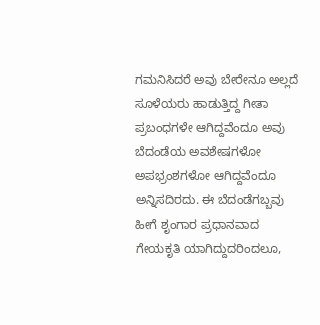ಗಮನಿಸಿದರೆ ಅವು ಬೇರೇನೂ ಅಲ್ಲದೆ ಸೂಳೆಯರು ಹಾಡುತ್ತಿದ್ದ ಗೀತಾ ಪ್ರಬಂಧಗಳೇ ಆಗಿದ್ದವೆಂದೂ ಅವು ಬೆದಂಡೆಯ ಅವಶೇಷಗಳೋ ಅಪಭ್ರಂಶಗಳೋ ಆಗಿದ್ದವೆಂದೂ ಅನ್ನಿಸದಿರದು. ಈ ಬೆದಂಡೆಗಬ್ಬವು ಹೀಗೆ ಶೃಂಗಾರ ಪ್ರಧಾನವಾದ ಗೇಯಕೃತಿ ಯಾಗಿದ್ದುದರಿಂದಲೂ,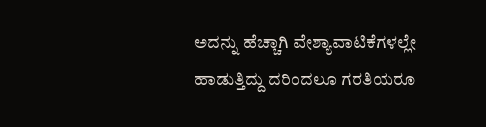ಅದನ್ನು ಹೆಚ್ಚಾಗಿ ವೇಶ್ಯಾವಾಟಿಕೆಗಳಲ್ಲೇ ಹಾಡುತ್ತಿದ್ದು ದರಿಂದಲೂ ಗರತಿಯರೂ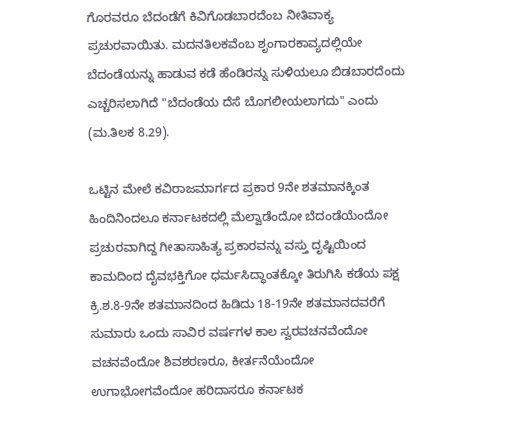ಗೊರವರೂ ಬೆದಂಡೆಗೆ ಕಿವಿಗೊಡಬಾರದೆಂಬ ನೀತಿವಾಕ್ಯ ಪ್ರಚುರವಾಯಿತು. ಮದನತಿಲಕವೆಂಬ ಶೃಂಗಾರಕಾವ್ಯದಲ್ಲಿಯೇ ಬೆದಂಡೆಯನ್ನು ಹಾಡುವ ಕಡೆ ಹೆಂಡಿರನ್ನು ಸುಳಿಯಲೂ ಬಿಡಬಾರದೆಂದು ಎಚ್ಚರಿಸಲಾಗಿದೆ "ಬೆದಂಡೆಯ ದೆಸೆ ಬೊಗಲೀಯಲಾಗದು" ಎಂದು (ಮ.ತಿಲಕ 8.29).

ಒಟ್ಟಿನ ಮೇಲೆ ಕವಿರಾಜಮಾರ್ಗದ ಪ್ರಕಾರ 9ನೇ ಶತಮಾನಕ್ಕಿಂತ ಹಿಂದಿನಿಂದಲೂ ಕರ್ನಾಟಕದಲ್ಲಿ ಮೆಲ್ವಾಡೆಂದೋ ಬೆದಂಡೆಯೆಂದೋ ಪ್ರಚುರವಾಗಿದ್ದ ಗೀತಾಸಾಹಿತ್ಯ ಪ್ರಕಾರವನ್ನು ವಸ್ತು ದೃಷ್ಟಿಯಿಂದ ಕಾಮದಿಂದ ದೈವಭಕ್ತಿಗೋ ಧರ್ಮಸಿದ್ಧಾಂತಕ್ಕೋ ತಿರುಗಿಸಿ ಕಡೆಯ ಪಕ್ಷ ಕ್ರಿ.ಶ.8-9ನೇ ಶತಮಾನದಿಂದ ಹಿಡಿದು 18-19ನೇ ಶತಮಾನದವರೆಗೆ ಸುಮಾರು ಒಂದು ಸಾವಿರ ವರ್ಷಗಳ ಕಾಲ ಸ್ವರವಚನವೆಂದೋ ವಚನವೆಂದೋ ಶಿವಶರಣರೂ, ಕೀರ್ತನೆಯೆಂದೋ ಉಗಾಭೋಗವೆಂದೋ ಹರಿದಾಸರೂ ಕರ್ನಾಟಕ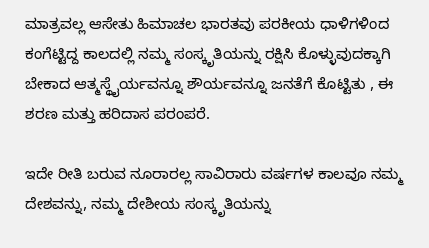ಮಾತ್ರವಲ್ಲ ಆಸೇತು ಹಿಮಾಚಲ ಭಾರತವು ಪರಕೀಯ ಧಾಳಿಗಳಿಂದ ಕಂಗೆಟ್ಟಿದ್ದ ಕಾಲದಲ್ಲಿ ನಮ್ಮ ಸಂಸ್ಕೃತಿಯನ್ನು ರಕ್ಷಿಸಿ ಕೊಳ್ಳುವುದಕ್ಕಾಗಿ ಬೇಕಾದ ಆತ್ಮಸ್ಥೈರ್ಯವನ್ನೂ ಶೌರ್ಯವನ್ನೂ ಜನತೆಗೆ ಕೊಟ್ಟಿತು , ಈ ಶರಣ ಮತ್ತು ಹರಿದಾಸ ಪರಂಪರೆ.

ಇದೇ ರೀತಿ ಬರುವ ನೂರಾರಲ್ಲ ಸಾವಿರಾರು ವರ್ಷಗಳ ಕಾಲವೂ ನಮ್ಮ ದೇಶವನ್ನು, ನಮ್ಮ ದೇಶೀಯ ಸಂಸ್ಕೃತಿಯನ್ನು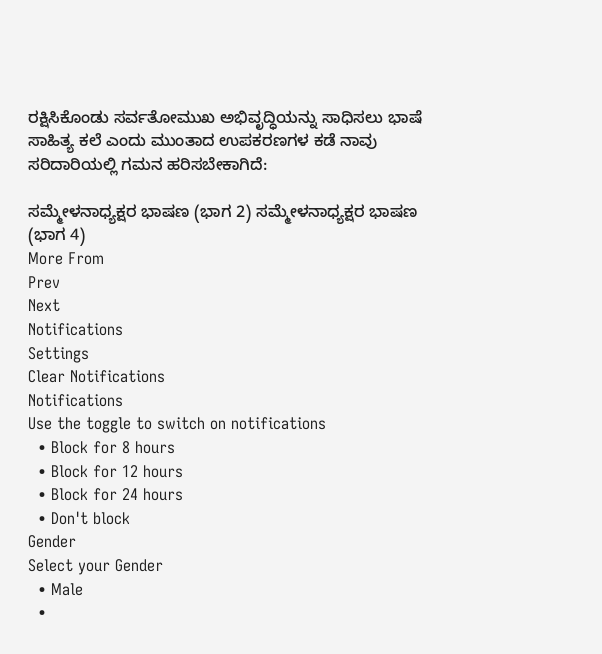ರಕ್ಷಿಸಿಕೊಂಡು ಸರ್ವತೋಮುಖ ಅಭಿವೃದ್ಧಿಯನ್ನು ಸಾಧಿಸಲು ಭಾಷೆ ಸಾಹಿತ್ಯ ಕಲೆ ಎಂದು ಮುಂತಾದ ಉಪಕರಣಗಳ ಕಡೆ ನಾವು ಸರಿದಾರಿಯಲ್ಲಿ ಗಮನ ಹರಿಸಬೇಕಾಗಿದೆ:

ಸಮ್ಮೇಳನಾಧ್ಯಕ್ಷರ ಭಾಷಣ (ಭಾಗ 2) ಸಮ್ಮೇಳನಾಧ್ಯಕ್ಷರ ಭಾಷಣ (ಭಾಗ 4)
More From
Prev
Next
Notifications
Settings
Clear Notifications
Notifications
Use the toggle to switch on notifications
  • Block for 8 hours
  • Block for 12 hours
  • Block for 24 hours
  • Don't block
Gender
Select your Gender
  • Male
  •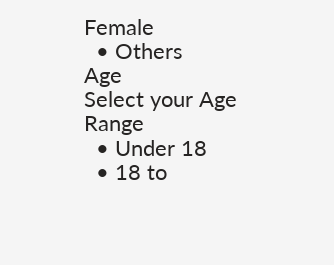Female
  • Others
Age
Select your Age Range
  • Under 18
  • 18 to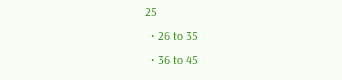25
  • 26 to 35
  • 36 to 45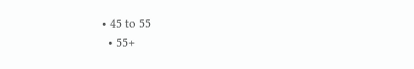• 45 to 55
  • 55+